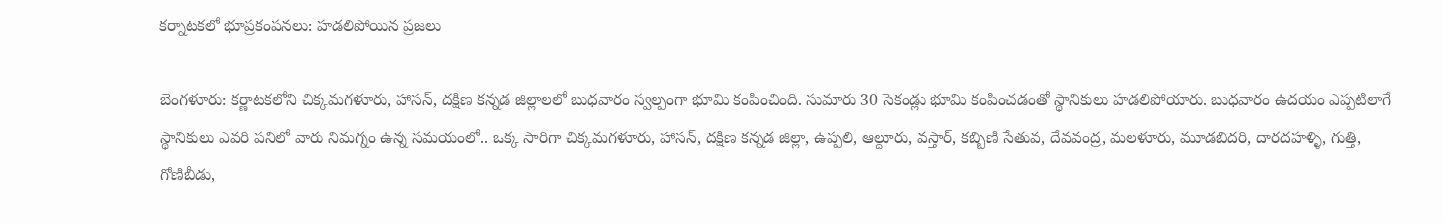కర్నాటకలో భూప్రకంపనలు: హడలిపోయిన ప్రజలు

బెంగళూరు: కర్ణాటకలోని చిక్కమగళూరు, హాసన్, దక్షిణ కన్నడ జిల్లాలలో బుధవారం స్వల్పంగా భూమి కంపించింది. సుమారు 30 సెకండ్లు భూమి కంపించడంతో స్థానికులు హడలిపోయారు. బుధవారం ఉదయం ఎప్పటిలాగే స్థానికులు ఎవరి పనిలో వారు నిమగ్నం ఉన్న సమయంలో.. ఒక్క సారిగా చిక్కమగళూరు, హాసన్, దక్షిణ కన్నడ జిల్లా, ఉప్పలి, ఆల్దూరు, వస్తార్, కబ్బిణి సేతువ, దేవవంద్ర, మలళూరు, మూడబిదరి, దారదహళ్ళి, గుత్తి, గోణిబీడు,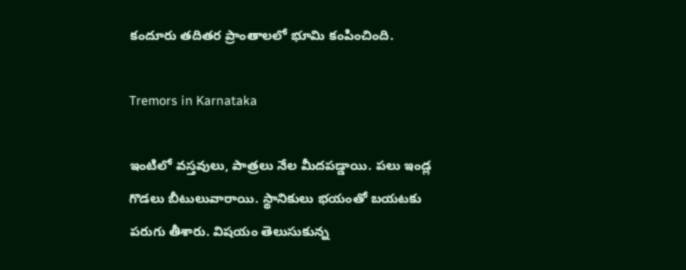కందూరు తదితర ప్రాంతాలలో భూమి కంపించింది.

Tremors in Karnataka

ఇంటిలో వస్తవులు, పాత్రలు నేల మీదపడ్డాయి. పలు ఇండ్ల గొడలు బీటులువారాయి. స్థానికులు భయంతో బయటకు పరుగు తీశారు. విషయం తెలుసుకున్న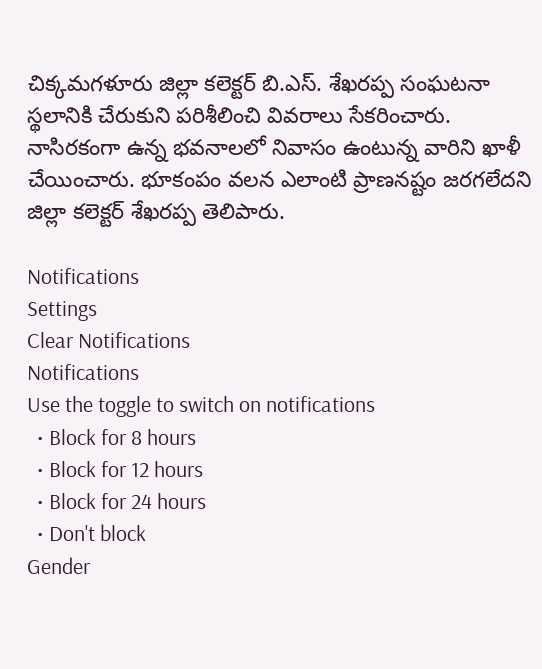చిక్కమగళూరు జిల్లా కలెక్టర్ బి.ఎస్. శేఖరప్ప సంఘటనా స్థలానికి చేరుకుని పరిశీలించి వివరాలు సేకరించారు. నాసిరకంగా ఉన్న భవనాలలో నివాసం ఉంటున్న వారిని ఖాళీ చేయించారు. భూకంపం వలన ఎలాంటి ప్రాణనష్టం జరగలేదని జిల్లా కలెక్టర్ శేఖరప్ప తెలిపారు.

Notifications
Settings
Clear Notifications
Notifications
Use the toggle to switch on notifications
  • Block for 8 hours
  • Block for 12 hours
  • Block for 24 hours
  • Don't block
Gender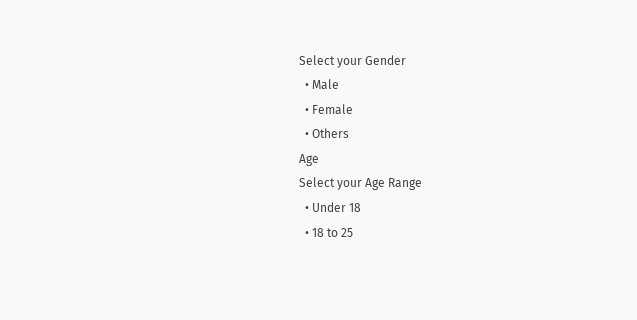Select your Gender
  • Male
  • Female
  • Others
Age
Select your Age Range
  • Under 18
  • 18 to 25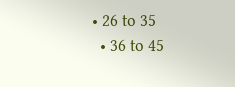• 26 to 35
  • 36 to 45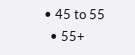• 45 to 55
  • 55+